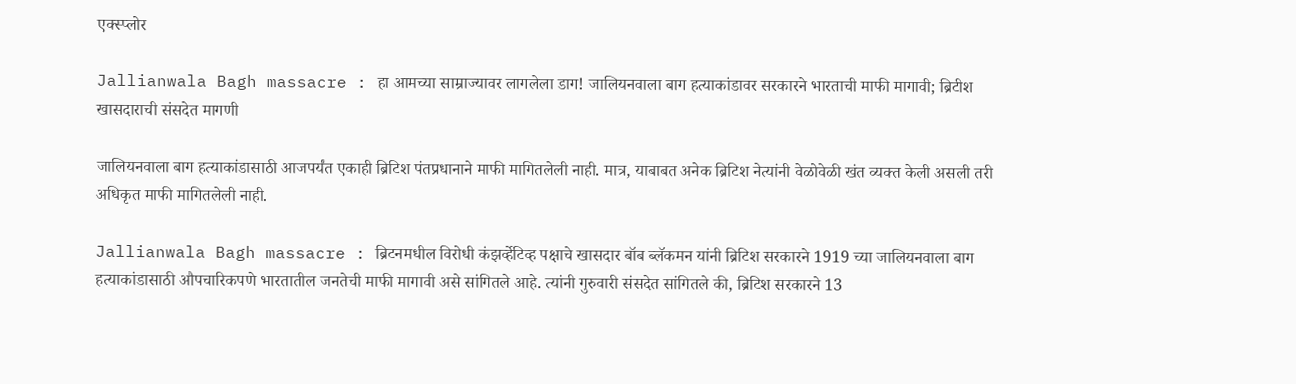एक्स्प्लोर

Jallianwala Bagh massacre : हा आमच्या साम्राज्यावर लागलेला डाग! जालियनवाला बाग हत्याकांडावर सरकारने भारताची माफी मागावी; ब्रिटीश खासदाराची संसदेत मागणी

जालियनवाला बाग हत्याकांडासाठी आजपर्यंत एकाही ब्रिटिश पंतप्रधानाने माफी मागितलेली नाही. मात्र, याबाबत अनेक ब्रिटिश नेत्यांनी वेळोवेळी खंत व्यक्त केली असली तरी अधिकृत माफी मागितलेली नाही.

Jallianwala Bagh massacre : ब्रिटनमधील विरोधी कंझर्व्हेटिव्ह पक्षाचे खासदार बॉब ब्लॅकमन यांनी ब्रिटिश सरकारने 1919 च्या जालियनवाला बाग हत्याकांडासाठी औपचारिकपणे भारतातील जनतेची माफी मागावी असे सांगितले आहे. त्यांनी गुरुवारी संसदेत सांगितले की, ब्रिटिश सरकारने 13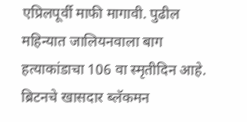एप्रिलपूर्वी माफी मागावी. पुढील महिन्यात जालियनवाला बाग हत्याकांडाचा 106 वा स्मृतीदिन आहे. ब्रिटनचे खासदार ब्लॅकमन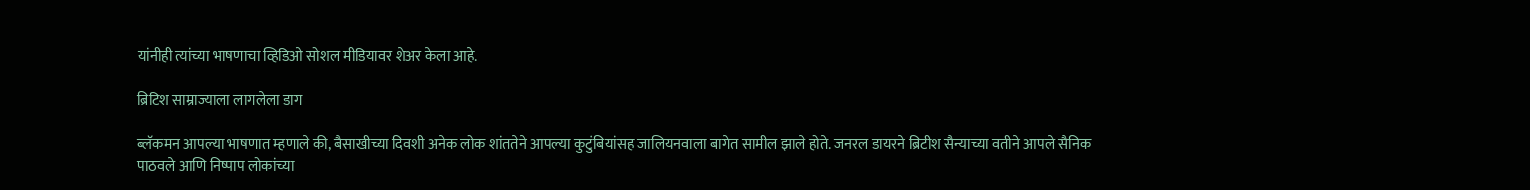यांनीही त्यांच्या भाषणाचा व्हिडिओ सोशल मीडियावर शेअर केला आहे.

ब्रिटिश साम्राज्याला लागलेला डाग

ब्लॅकमन आपल्या भाषणात म्हणाले की, बैसाखीच्या दिवशी अनेक लोक शांततेने आपल्या कुटुंबियांसह जालियनवाला बागेत सामील झाले होते. जनरल डायरने ब्रिटीश सैन्याच्या वतीने आपले सैनिक पाठवले आणि निष्पाप लोकांच्या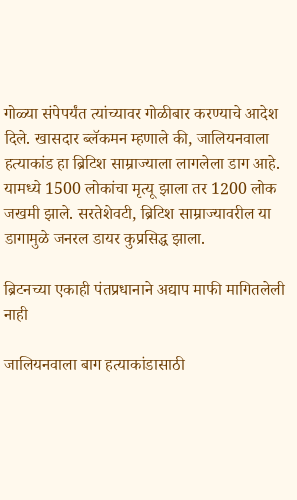गोळ्या संपेपर्यंत त्यांच्यावर गोळीबार करण्याचे आदेश दिले. खासदार ब्लॅकमन म्हणाले की, जालियनवाला हत्याकांड हा ब्रिटिश साम्राज्याला लागलेला डाग आहे. यामध्ये 1500 लोकांचा मृत्यू झाला तर 1200 लोक जखमी झाले. सरतेशेवटी, ब्रिटिश साम्राज्यावरील या डागामुळे जनरल डायर कुप्रसिद्ध झाला.

ब्रिटनच्या एकाही पंतप्रधानाने अद्याप माफी मागितलेली नाही

जालियनवाला बाग हत्याकांडासाठी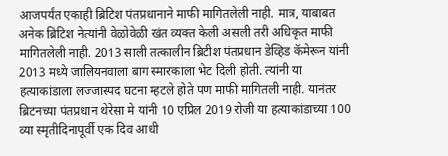आजपर्यंत एकाही ब्रिटिश पंतप्रधानाने माफी मागितलेली नाही. मात्र, याबाबत अनेक ब्रिटिश नेत्यांनी वेळोवेळी खंत व्यक्त केली असली तरी अधिकृत माफी मागितलेली नाही. 2013 साली तत्कालीन ब्रिटीश पंतप्रधान डेव्हिड कॅमेरून यांनी 2013 मध्ये जालियनवाला बाग स्मारकाला भेट दिली होती. त्यांनी या हत्याकांडाला लज्जास्पद घटना म्हटले होते पण माफी मागितली नाही. यानंतर ब्रिटनच्या पंतप्रधान थेरेसा मे यांनी 10 एप्रिल 2019 रोजी या हत्याकांडाच्या 100 व्या स्मृतीदिनापूर्वी एक दिव आधी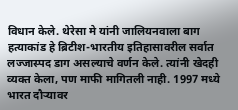विधान केले. थेरेसा मे यांनी जालियनवाला बाग हत्याकांड हे ब्रिटीश-भारतीय इतिहासावरील सर्वात लज्जास्पद डाग असल्याचे वर्णन केले. त्यांनी खेदही व्यक्त केला, पण माफी मागितली नाही. 1997 मध्ये भारत दौऱ्यावर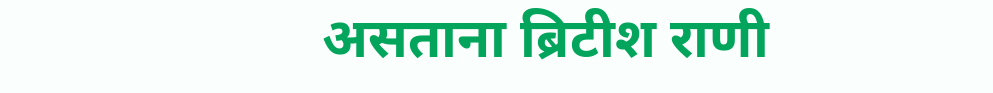असताना ब्रिटीश राणी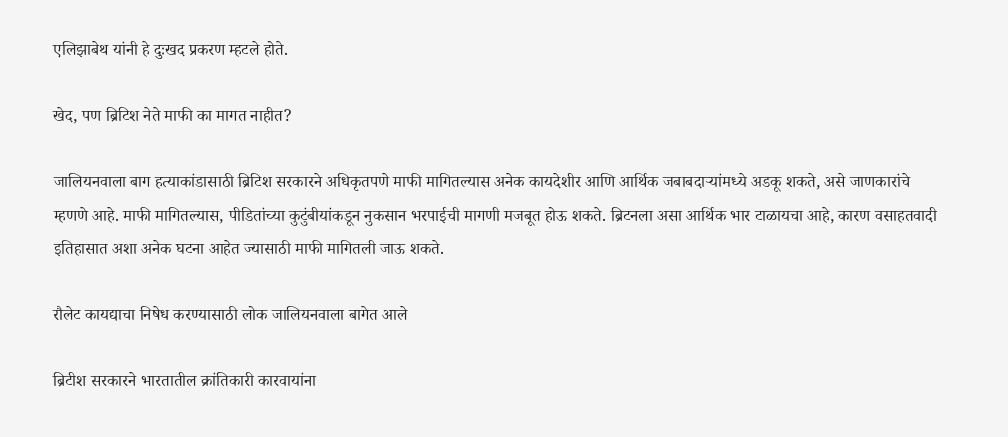एलिझाबेथ यांनी हे दुःखद प्रकरण म्हटले होते.

खेद, पण ब्रिटिश नेते माफी का मागत नाहीत?

जालियनवाला बाग हत्याकांडासाठी ब्रिटिश सरकारने अधिकृतपणे माफी मागितल्यास अनेक कायदेशीर आणि आर्थिक जबाबदाऱ्यांमध्ये अडकू शकते, असे जाणकारांचे म्हणणे आहे. माफी मागितल्यास, पीडितांच्या कुटुंबीयांकडून नुकसान भरपाईची मागणी मजबूत होऊ शकते. ब्रिटनला असा आर्थिक भार टाळायचा आहे, कारण वसाहतवादी इतिहासात अशा अनेक घटना आहेत ज्यासाठी माफी मागितली जाऊ शकते.

रौलेट कायद्याचा निषेध करण्यासाठी लोक जालियनवाला बागेत आले

ब्रिटीश सरकारने भारतातील क्रांतिकारी कारवायांना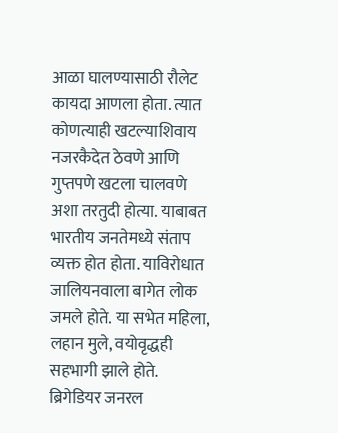आळा घालण्यासाठी रौलेट कायदा आणला होता. त्यात कोणत्याही खटल्याशिवाय नजरकैदेत ठेवणे आणि गुप्तपणे खटला चालवणे अशा तरतुदी होत्या. याबाबत भारतीय जनतेमध्ये संताप व्यक्त होत होता. याविरोधात जालियनवाला बागेत लोक जमले होते. या सभेत महिला, लहान मुले, वयोवृद्धही सहभागी झाले होते. ब्रिगेडियर जनरल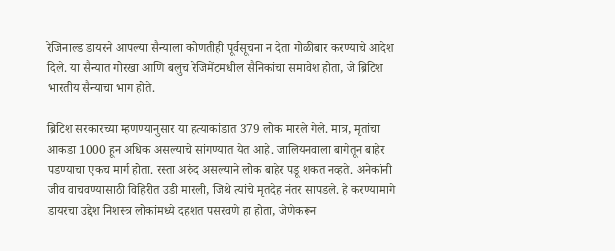रेजिनाल्ड डायरने आपल्या सैन्याला कोणतीही पूर्वसूचना न देता गोळीबार करण्याचे आदेश दिले. या सैन्यात गोरखा आणि बलुच रेजिमेंटमधील सैनिकांचा समावेश होता, जे ब्रिटिश भारतीय सैन्याचा भाग होते.

ब्रिटिश सरकारच्या म्हणण्यानुसार या हत्याकांडात 379 लोक मारले गेले. मात्र, मृतांचा आकडा 1000 हून अधिक असल्याचे सांगण्यात येत आहे. जालियनवाला बागेतून बाहेर पडण्याचा एकच मार्ग होता. रस्ता अरुंद असल्याने लोक बाहेर पडू शकत नव्हते. अनेकांनी जीव वाचवण्यासाठी विहिरीत उडी मारली, जिथे त्यांचे मृतदेह नंतर सापडले. हे करण्यामागे डायरचा उद्देश निशस्त्र लोकांमध्ये दहशत पसरवणे हा होता, जेणेकरून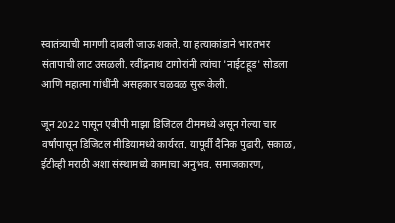स्वातंत्र्याची मागणी दाबली जाऊ शकते. या हत्याकांडाने भारतभर संतापाची लाट उसळली. रवींद्रनाथ टागोरांनी त्यांचा 'नाईटहूड' सोडला आणि महात्मा गांधींनी असहकार चळवळ सुरू केली.

जून 2022 पासून एबीपी माझा डिजिटल टीममध्ये असून गेल्या चार वर्षांपासून डिजिटल मीडियामध्ये कार्यरत. यापूर्वी दैनिक पुढारी, सकाळ, ईटीव्ही मराठी अशा संस्थामध्ये कामाचा अनुभव. समाजकारण,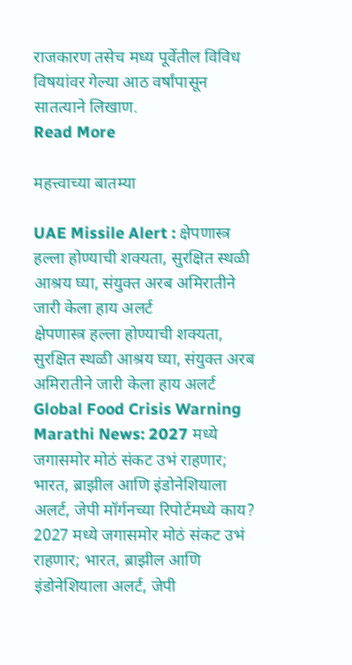राजकारण तसेच मध्य पूर्वेतील विविध विषयांवर गेल्या आठ वर्षांपासून सातत्याने लिखाण.
Read More

महत्त्वाच्या बातम्या

UAE Missile Alert : क्षेपणास्त्र हल्ला होण्याची शक्यता, सुरक्षित स्थळी आश्रय घ्या, संयुक्त अरब अमिरातीने जारी केला हाय अलर्ट
क्षेपणास्त्र हल्ला होण्याची शक्यता, सुरक्षित स्थळी आश्रय घ्या, संयुक्त अरब अमिरातीने जारी केला हाय अलर्ट
Global Food Crisis Warning Marathi News: 2027 मध्ये जगासमोर मोठं संकट उभं राहणार; भारत, ब्राझील आणि इंडोनेशियाला अलर्ट, जेपी मॉर्गनच्या रिपोर्टमध्ये काय?
2027 मध्ये जगासमोर मोठं संकट उभं राहणार; भारत, ब्राझील आणि इंडोनेशियाला अलर्ट, जेपी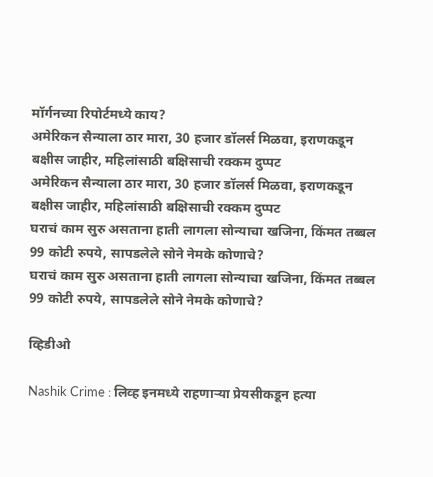मॉर्गनच्या रिपोर्टमध्ये काय?
अमेरिकन सैन्याला ठार मारा, 30 हजार डॉलर्स मिळवा, इराणकडून बक्षीस जाहीर, महिलांसाठी बक्षिसाची रक्कम दुप्पट
अमेरिकन सैन्याला ठार मारा, 30 हजार डॉलर्स मिळवा, इराणकडून बक्षीस जाहीर, महिलांसाठी बक्षिसाची रक्कम दुप्पट
घराचं काम सुरु असताना हाती लागला सोन्याचा खजिना, किंमत तब्बल 99 कोटी रुपये, सापडलेले सोने नेमके कोणाचे?
घराचं काम सुरु असताना हाती लागला सोन्याचा खजिना, किंमत तब्बल 99 कोटी रुपये, सापडलेले सोने नेमके कोणाचे?

व्हिडीओ

Nashik Crime : लिव्ह इनमध्ये राहणाऱ्या प्रेयसीकडून हत्या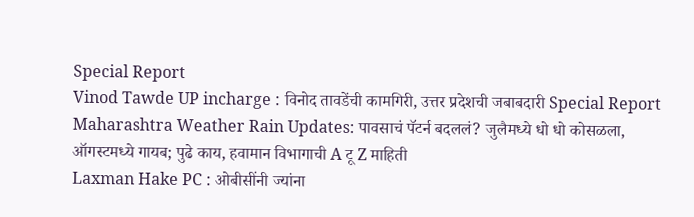Special Report
Vinod Tawde UP incharge : विनोद तावडेंची कामगिरी, उत्तर प्रदेशची जबाबदारी Special Report
Maharashtra Weather Rain Updates: पावसाचं पॅटर्न बदललं? जुलैमध्ये धो धो कोसळला, ऑगस्टमध्ये गायब; पुढे काय, हवामान विभागाची A टू Z माहिती
Laxman Hake PC : ओबीसींनी ज्यांना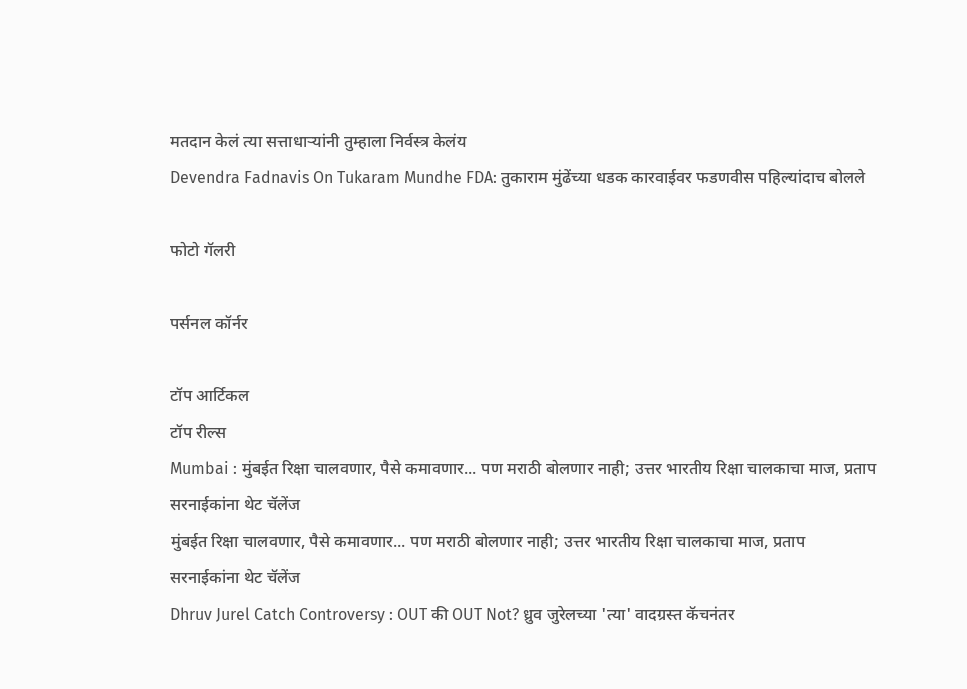मतदान केलं त्या सत्ताधाऱ्यांनी तुम्हाला निर्वस्त्र केलंय
Devendra Fadnavis On Tukaram Mundhe FDA: तुकाराम मुंढेंच्या धडक कारवाईवर फडणवीस पहिल्यांदाच बोलले

फोटो गॅलरी

पर्सनल कॉर्नर

टॉप आर्टिकल
टॉप रील्स
Mumbai : मुंबईत रिक्षा चालवणार, पैसे कमावणार... पण मराठी बोलणार नाही; उत्तर भारतीय रिक्षा चालकाचा माज, प्रताप सरनाईकांना थेट चॅलेंज
मुंबईत रिक्षा चालवणार, पैसे कमावणार... पण मराठी बोलणार नाही; उत्तर भारतीय रिक्षा चालकाचा माज, प्रताप सरनाईकांना थेट चॅलेंज
Dhruv Jurel Catch Controversy : OUT की OUT Not? ध्रुव जुरेलच्या 'त्या' वादग्रस्त कॅचनंतर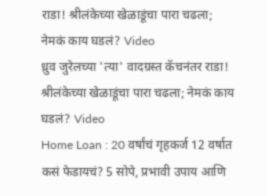राडा! श्रीलंकेच्या खेळाडूंचा पारा चढला; नेमकं काय घडलं? Video
ध्रुव जुरेलच्या 'त्या' वादग्रस्त कॅचनंतर राडा! श्रीलंकेच्या खेळाडूंचा पारा चढला; नेमकं काय घडलं? Video
Home Loan : 20 वर्षांचं गृहकर्ज 12 वर्षात कसं फेडायचं? 5 सोपे, प्रभावी उपाय आणि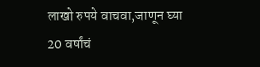लाखो रुपये वाचवा,जाणून घ्या
20 वर्षांचं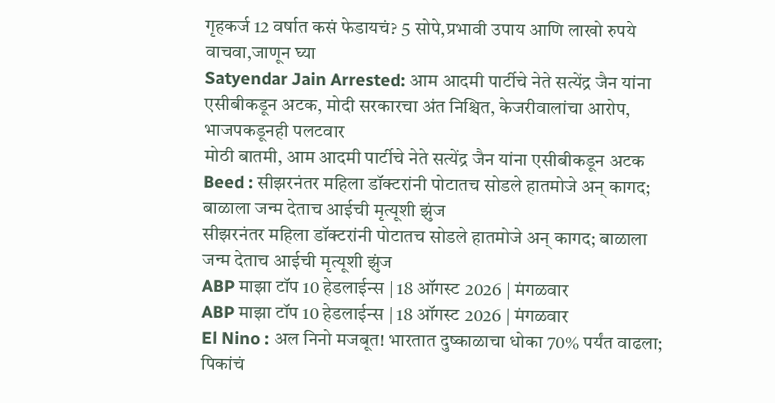गृहकर्ज 12 वर्षात कसं फेडायचं? 5 सोपे,प्रभावी उपाय आणि लाखो रुपये वाचवा,जाणून घ्या
Satyendar Jain Arrested: आम आदमी पार्टीचे नेते सत्येंद्र जैन यांना एसीबीकडून अटक, मोदी सरकारचा अंत निश्चित, केजरीवालांचा आरोप, भाजपकडूनही पलटवार
मोठी बातमी, आम आदमी पार्टीचे नेते सत्येंद्र जैन यांना एसीबीकडून अटक
Beed : सीझरनंतर महिला डॉक्टरांनी पोटातच सोडले हातमोजे अन् कागद; बाळाला जन्म देताच आईची मृत्यूशी झुंज
सीझरनंतर महिला डॉक्टरांनी पोटातच सोडले हातमोजे अन् कागद; बाळाला जन्म देताच आईची मृत्यूशी झुंज
ABP माझा टॉप 10 हेडलाईन्स | 18 ऑगस्ट 2026 | मंगळवार
ABP माझा टॉप 10 हेडलाईन्स | 18 ऑगस्ट 2026 | मंगळवार
El Nino : अल निनो मजबूत! भारतात दुष्काळाचा धोका 70% पर्यंत वाढला; पिकांचं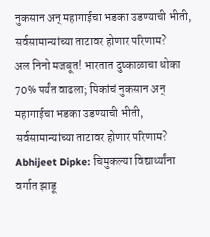नुकसान अन् महागाईचा भडका उडण्याची भीती, सर्वसामान्यांच्या ताटावर होणार परिणाम?
अल निनो मजबूत! भारतात दुष्काळाचा धोका 70% पर्यंत वाढला; पिकांचं नुकसान अन् महागाईचा भडका उडण्याची भीती, सर्वसामान्यांच्या ताटावर होणार परिणाम?
Abhijeet Dipke: चिमुकल्या विद्यार्थ्यांना वर्गात झाडू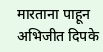मारताना पाहून अभिजीत दिपके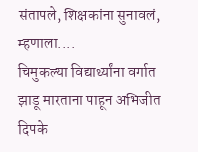संतापले, शिक्षकांना सुनावलं, म्हणाला....
चिमुकल्या विद्यार्थ्यांना वर्गात झाडू मारताना पाहून अभिजीत दिपके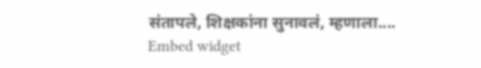संतापले, शिक्षकांना सुनावलं, म्हणाला....
Embed widget